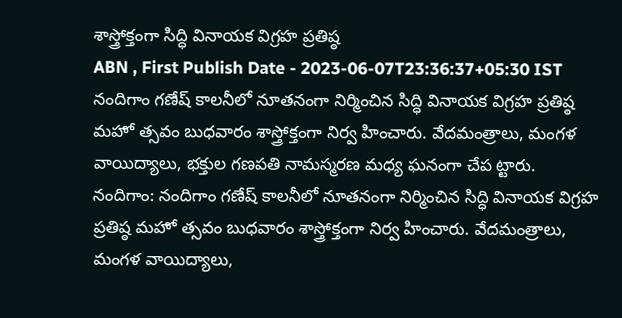శాస్త్రోక్తంగా సిద్ధి వినాయక విగ్రహ ప్రతిష్ఠ
ABN , First Publish Date - 2023-06-07T23:36:37+05:30 IST
నందిగాం గణేష్ కాలనీలో నూతనంగా నిర్మించిన సిద్ధి వినాయక విగ్రహ ప్రతిష్ఠ మహో త్సవం బుధవారం శాస్త్రోక్తంగా నిర్వ హించారు. వేదమంత్రాలు, మంగళ వాయిద్యాలు, భక్తుల గణపతి నామస్మరణ మధ్య ఘనంగా చేప ట్టారు.
నందిగాం: నందిగాం గణేష్ కాలనీలో నూతనంగా నిర్మించిన సిద్ధి వినాయక విగ్రహ ప్రతిష్ఠ మహో త్సవం బుధవారం శాస్త్రోక్తంగా నిర్వ హించారు. వేదమంత్రాలు, మంగళ వాయిద్యాలు,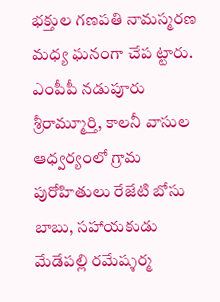భక్తుల గణపతి నామస్మరణ మధ్య ఘనంగా చేప ట్టారు. ఎంపీపీ నడుపూరు శ్రీరామ్మూర్తి, కాలనీ వాసుల ఆధ్వర్యంలో గ్రామ పురోహితులు రేజేటి బోసు బాబు, సహాయకుడు మేడేపల్లి రమేష్శర్మ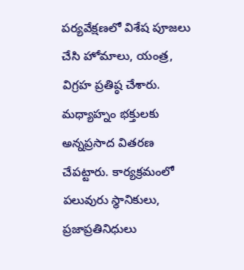పర్యవేక్షణలో విశేష పూజలు చేసి హోమాలు, యంత్ర, విగ్రహ ప్రతిష్ఠ చేశారు. మధ్యాహ్నం భక్తులకు అన్నప్రసాద వితరణ చేపట్టారు. కార్యక్రమంలో పలువురు స్థానికులు, ప్రజాప్రతినిధులు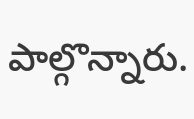పాల్గొన్నారు.